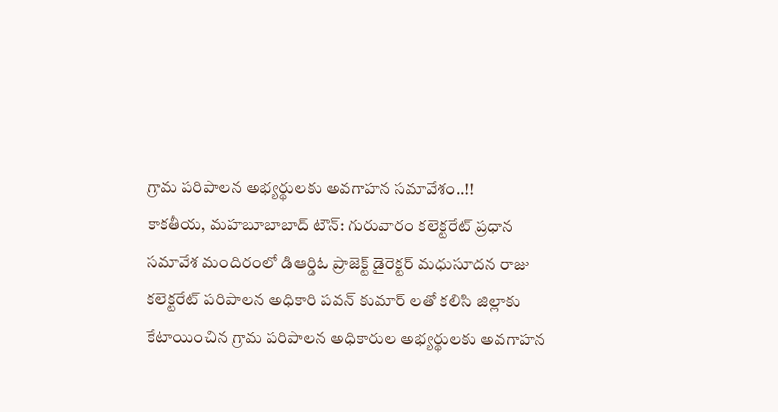గ్రామ పరిపాలన అభ్యర్థులకు అవగాహన సమావేశం..!!
కాకతీయ, మహబూబాబాద్ టౌన్: గురువారం కలెక్టరేట్ ప్రధాన సమావేశ మందిరంలో డిఆర్డిఓ ప్రాజెక్ట్ డైరెక్టర్ మధుసూదన రాజు కలెక్టరేట్ పరిపాలన అధికారి పవన్ కుమార్ లతో కలిసి జిల్లాకు కేటాయించిన గ్రామ పరిపాలన అధికారుల అభ్యర్థులకు అవగాహన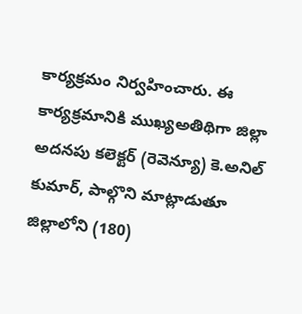కార్యక్రమం నిర్వహించారు. ఈ కార్యక్రమానికి ముఖ్యఅతిథిగా జిల్లా అదనపు కలెక్టర్ (రెవెన్యూ) కె.అనిల్ కుమార్, పాల్గొని మాట్లాడుతూ జిల్లాలోని (180)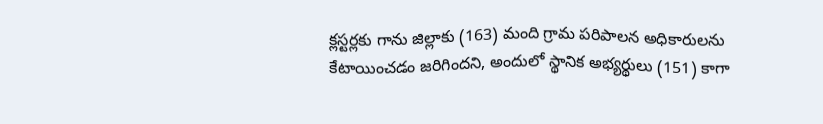క్లస్టర్లకు గాను జిల్లాకు (163) మంది గ్రామ పరిపాలన అధికారులను కేటాయించడం జరిగిందని, అందులో స్థానిక అభ్యర్థులు (151) కాగా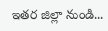ఇతర జిల్లా నుండి...